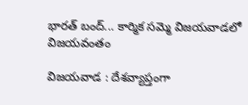భార‌త్ బంద్... కార్మిక స‌మ్మె విజ‌య‌వాడ‌లో విజ‌య‌వంతం

విజ‌య‌వాడ ‌: దేశవ్యాప్తంగా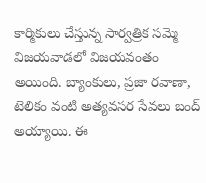కార్మికులు చేస్తున్న సార్వత్రిక సమ్మె విజ‌య‌వాడ‌లో విజ‌య‌వంతం అయింది. బ్యాంకులు, ప్రజా రవాణా, టెలికం వంటి అత్యవసర సేవలు బంద్ అయ్యాయి. ఈ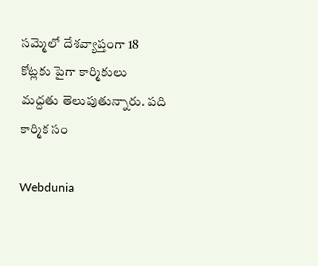సమ్మెలో దేశవ్యాప్తంగా 18 కోట్లకు పైగా కార్మికులు మద్దతు తెలుపుతున్నారు. ప‌ది కార్మిక సం

Webdunia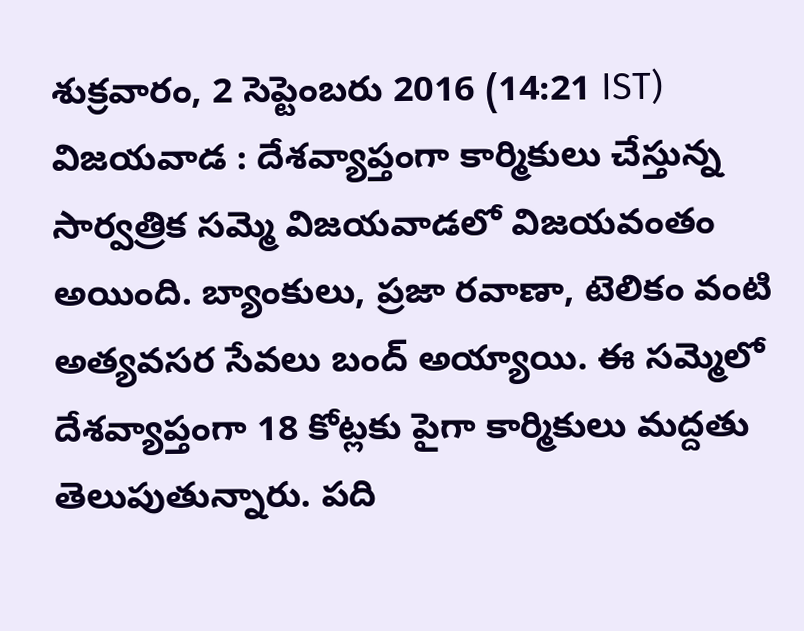శుక్రవారం, 2 సెప్టెంబరు 2016 (14:21 IST)
విజ‌య‌వాడ ‌: దేశవ్యాప్తంగా కార్మికులు చేస్తున్న సార్వత్రిక సమ్మె విజ‌య‌వాడ‌లో విజ‌య‌వంతం అయింది. బ్యాంకులు, ప్రజా రవాణా, టెలికం వంటి అత్యవసర సేవలు బంద్ అయ్యాయి. ఈ సమ్మెలో దేశవ్యాప్తంగా 18 కోట్లకు పైగా కార్మికులు మద్దతు తెలుపుతున్నారు. ప‌ది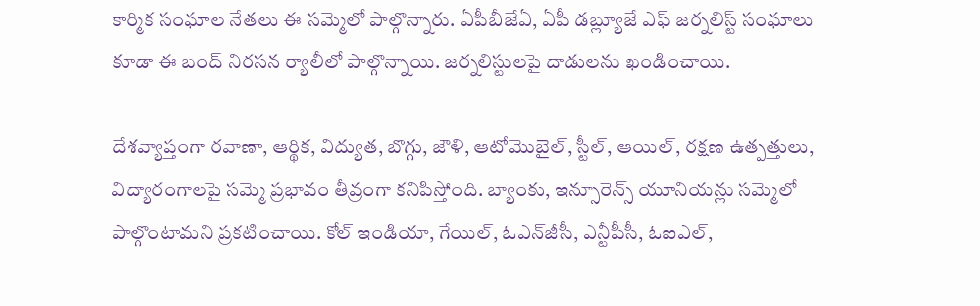కార్మిక సంఘాల నేతలు ఈ సమ్మెలో పాల్గొన్నారు. ఏపీబీజేఏ, ఏపీ డ‌బ్ల్యూజే ఎఫ్ జ‌ర్న‌లిస్ట్ సంఘాలు కూడా ఈ బంద్ నిర‌స‌న ర్యాలీలో పాల్గొన్నాయి. జ‌ర్న‌లిస్టుల‌పై దాడుల‌ను ఖండించాయి.

దేశ‌వ్యాప్తంగా రవాణా, ఆర్థిక, విద్యుత, బొగ్గు, జౌళి, ఆటోమొబైల్‌, స్టీల్‌, ఆయిల్‌, రక్షణ ఉత్పత్తులు, విద్యారంగాలపై సమ్మె ప్రభావం తీవ్రంగా కనిపిస్తోంది. బ్యాంకు, ఇన్సూరెన్స్‌ యూనియన్లు సమ్మెలో పాల్గొంటామని ప్రకటించాయి. కోల్‌ ఇండియా, గేయిల్‌, ఓఎన్‌జీసీ, ఎన్టీపీసీ, ఓఐఎల్‌,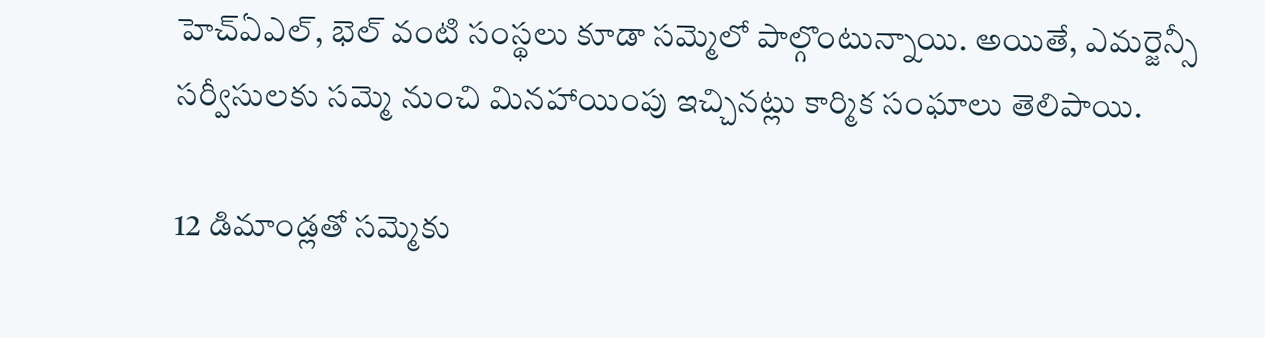హెచ్‌ఏఎల్‌, భెల్‌ వంటి సంస్థలు కూడా సమ్మెలో పాల్గొంటున్నాయి. అయితే, ఎమర్జెన్సీ సర్వీసులకు సమ్మె నుంచి మినహాయింపు ఇచ్చినట్లు కార్మిక సంఘాలు తెలిపాయి.

12 డిమాండ్లతో సమ్మెకు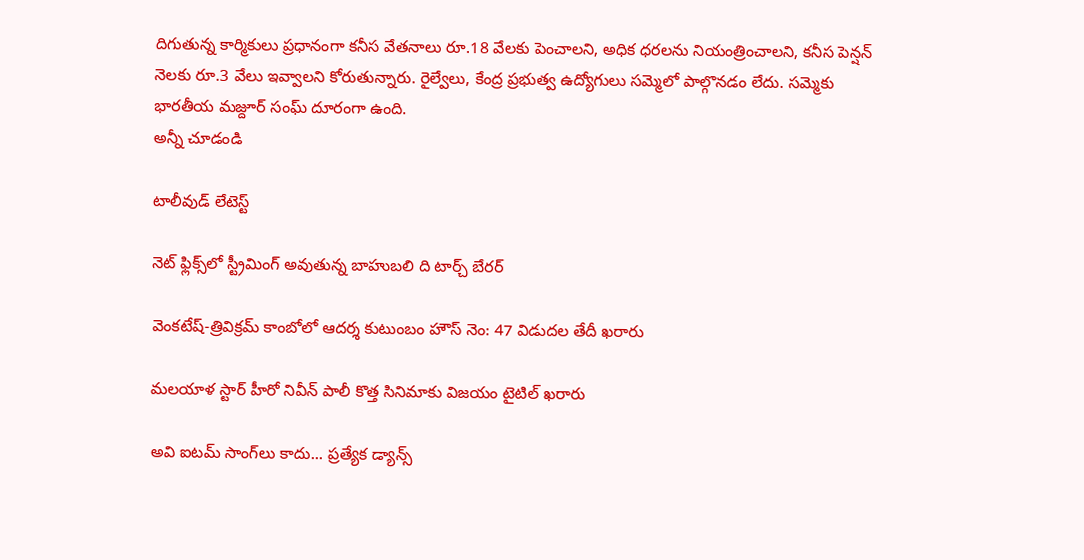దిగుతున్న కార్మికులు ప్రధానంగా కనీస వేతనాలు రూ.18 వేలకు పెంచాలని, అధిక ధరలను నియంత్రించాలని, కనీస పెన్షన్‌ నెలకు రూ.3 వేలు ఇవ్వాలని కోరుతున్నారు. రైల్వేలు, కేంద్ర ప్రభుత్వ ఉద్యోగులు సమ్మెలో పాల్గొనడం లేదు. సమ్మెకు భారతీయ మజ్దూర్‌ సంఘ్‌ దూరంగా ఉంది.
అన్నీ చూడండి

టాలీవుడ్ లేటెస్ట్

నెట్ ఫ్లిక్స్‌లో స్ట్రీమింగ్ అవుతున్న బాహుబలి ది టార్చ్ బేరర్

వెంకటేష్-త్రివిక్రమ్ కాంబోలో ఆదర్శ కుటుంబం హౌస్ నెం: 47 విడుదల తేదీ ఖరారు

మలయాళ స్టార్ హీరో నివీన్ పాలీ కొత్త సినిమాకు విజయం టైటిల్ ఖరారు

అవి ఐటమ్ సాంగ్‌లు కాదు... ప్రత్యేక డ్యాన్స్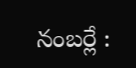నంబర్లే :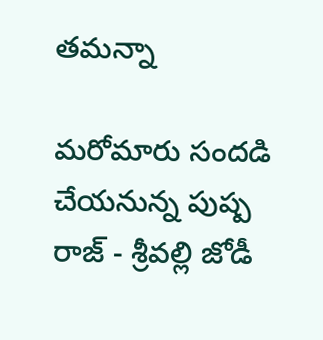తమన్నా

మరోమారు సందడి చేయనున్న పుష్ప రాజ్ - శ్రీవల్లి జోడీ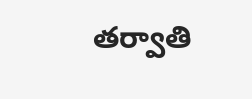తర్వాతి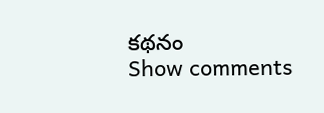కథనం
Show comments